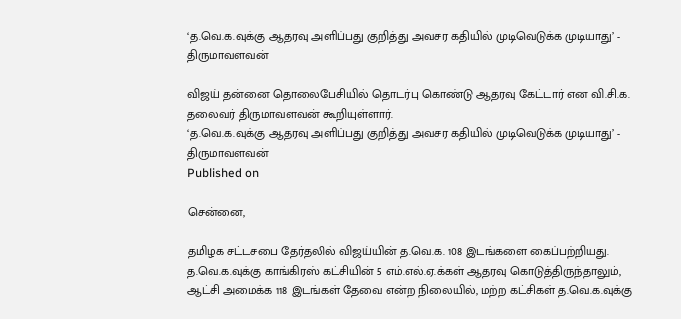‘த.வெ.க.வுக்கு ஆதரவு அளிப்பது குறித்து அவசர கதியில் முடிவெடுக்க முடியாது’ - திருமாவளவன்

விஜய் தன்னை தொலைபேசியில் தொடர்பு கொண்டு ஆதரவு கேட்டார் என வி.சி.க. தலைவர் திருமாவளவன் கூறியுள்ளார்.
‘த.வெ.க.வுக்கு ஆதரவு அளிப்பது குறித்து அவசர கதியில் முடிவெடுக்க முடியாது’ - திருமாவளவன்
Published on

சென்னை,

தமிழக சட்டசபை தேர்தலில் விஜய்யின் த.வெ.க. 108 இடங்களை கைப்பற்றியது. த.வெ.க.வுக்கு காங்கிரஸ் கட்சியின் 5 எம்.எல்.ஏ.க்கள் ஆதரவு கொடுத்திருந்தாலும், ஆட்சி அமைக்க 118 இடங்கள் தேவை என்ற நிலையில், மற்ற கட்சிகள் த.வெ.க.வுக்கு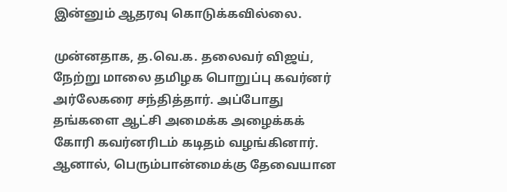இன்னும் ஆதரவு கொடுக்கவில்லை.

முன்னதாக, த.வெ.க. தலைவர் விஜய், நேற்று மாலை தமிழக பொறுப்பு கவர்னர் அர்லேகரை சந்தித்தார். அப்போது தங்களை ஆட்சி அமைக்க அழைக்கக் கோரி கவர்னரிடம் கடிதம் வழங்கினார். ஆனால், பெரும்பான்மைக்கு தேவையான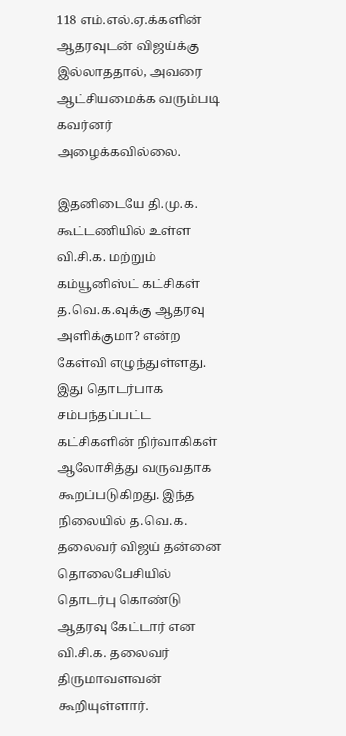118 எம்.எல்.ஏ.க்களின் ஆதரவுடன் விஜய்க்கு இல்லாததால், அவரை ஆட்சியமைக்க வரும்படி கவர்னர் அழைக்கவில்லை.

இதனிடையே தி.மு.க. கூட்டணியில் உள்ள வி.சி.க. மற்றும் கம்யூனிஸ்ட் கட்சிகள் த.வெ.க.வுக்கு ஆதரவு அளிக்குமா? என்ற கேள்வி எழுந்துள்ளது. இது தொடர்பாக சம்பந்தப்பட்ட கட்சிகளின் நிர்வாகிகள் ஆலோசித்து வருவதாக கூறப்படுகிறது. இந்த நிலையில் த.வெ.க. தலைவர் விஜய் தன்னை தொலைபேசியில் தொடர்பு கொண்டு ஆதரவு கேட்டார் என வி.சி.க. தலைவர் திருமாவளவன் கூறியுள்ளார்.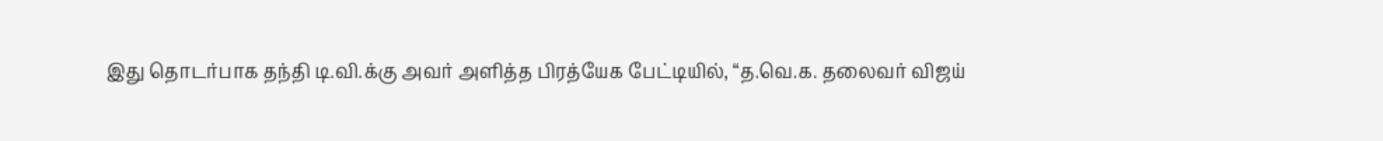இது தொடர்பாக தந்தி டி.வி.க்கு அவர் அளித்த பிரத்யேக பேட்டியில், “த.வெ.க. தலைவர் விஜய்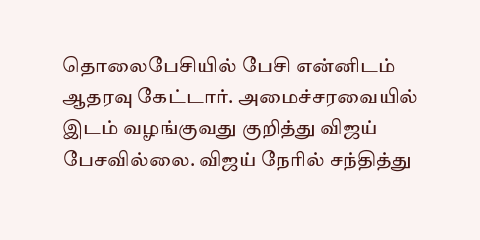தொலைபேசியில் பேசி என்னிடம் ஆதரவு கேட்டார். அமைச்சரவையில் இடம் வழங்குவது குறித்து விஜய் பேசவில்லை. விஜய் நேரில் சந்தித்து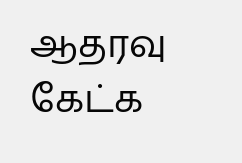ஆதரவு கேட்க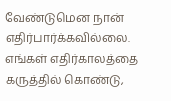வேண்டுமென நான் எதிர்பார்க்கவில்லை. எங்கள் எதிர்காலத்தை கருத்தில் கொண்டு,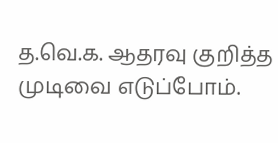த.வெ.க. ஆதரவு குறித்த முடிவை எடுப்போம்.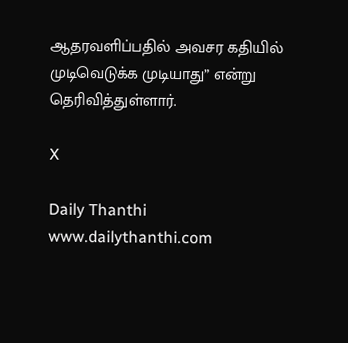ஆதரவளிப்பதில் அவசர கதியில் முடிவெடுக்க முடியாது” என்று தெரிவித்துள்ளார்.

X

Daily Thanthi
www.dailythanthi.com